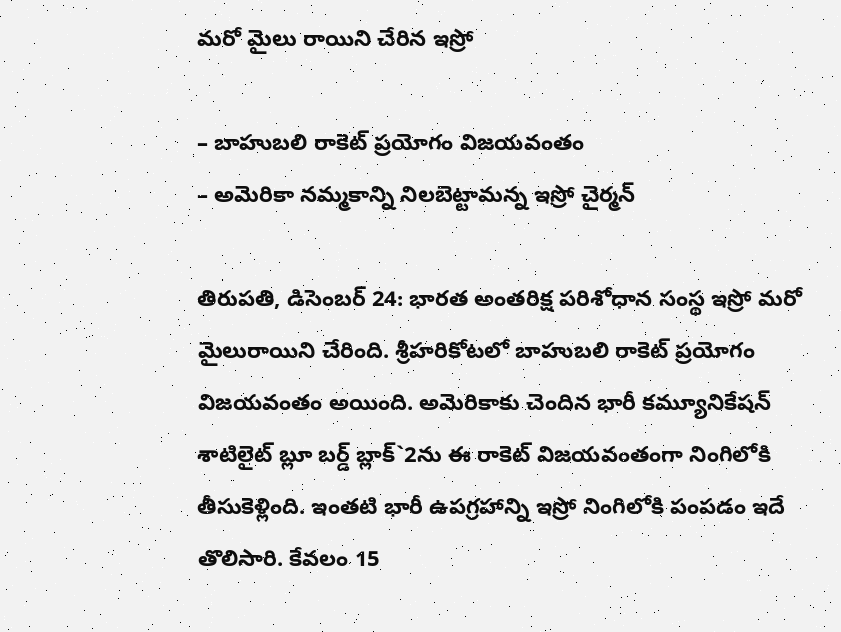మరో మైలు రాయిని చేరిన ఇస్రో

– బాహుబలి రాకెట్‌ ప్రయోగం విజయవంతం
– అమెరికా నమ్మకాన్ని నిలబెట్టామన్న ఇస్రో చైర్మన్‌

తిరుపతి, డిసెంబర్‌ 24: భారత అంతరిక్ష పరిశోధాన సంస్థ ఇస్రో మరో మైలురాయిని చేరింది. శ్రీహరికోటలో బాహుబలి రాకెట్‌ ప్రయోగం విజయవంతం అయింది. అమెరికాకు చెందిన భారీ కమ్యూనికేషన్‌ శాటిలైట్‌ బ్లూ బర్డ్‌ బ్లాక్‌`2ను ఈ రాకెట్‌ విజయవంతంగా నింగిలోకి తీసుకెళ్లింది. ఇంతటి భారీ ఉపగ్రహాన్ని ఇస్రో నింగిలోకి పంపడం ఇదే తొలిసారి. కేవలం 15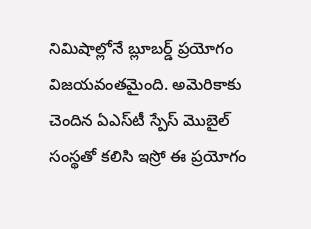నిమిషాల్లోనే బ్లూబర్డ్‌ ప్రయోగం విజయవంతమైంది. అమెరికాకు చెందిన ఏఎస్‌టీ స్పేస్‌ మొబైల్‌ సంస్థతో కలిసి ఇస్రో ఈ ప్రయోగం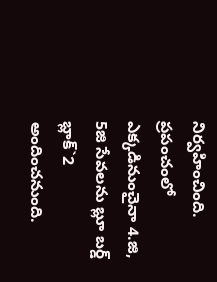నిర్వహించింది. ప్రపంచంలో ఎక్కడినుంచైనా 4.జి, 5జి సేవలను బ్లూ బర్డ్‌ బ్లాక్‌`2 అందించనుంది.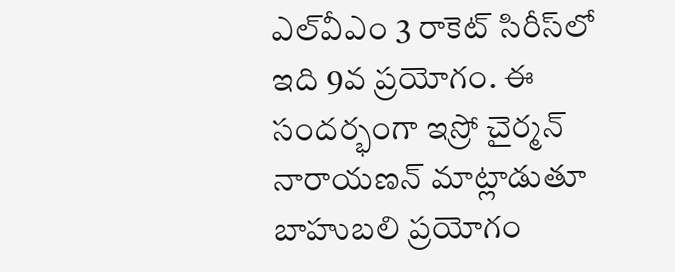ఎల్‌వీఎం 3 రాకెట్‌ సిరీస్‌లో ఇది 9వ ప్రయోగం. ఈ సందర్భంగా ఇస్రో చైర్మన్‌ నారాయణన్‌ మాట్లాడుతూ బాహుబలి ప్రయోగం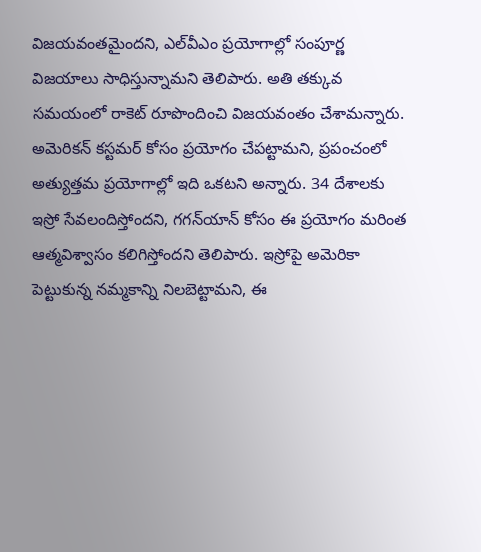విజయవంతమైందని, ఎల్‌వీఎం ప్రయోగాల్లో సంపూర్ణ విజయాలు సాధిస్తున్నామని తెలిపారు. అతి తక్కువ సమయంలో రాకెట్‌ రూపొందించి విజయవంతం చేశామన్నారు. అమెరికన్‌ కస్టమర్‌ కోసం ప్రయోగం చేపట్టామని, ప్రపంచంలో అత్యుత్తమ ప్రయోగాల్లో ఇది ఒకటని అన్నారు. 34 దేశాలకు ఇస్రో సేవలందిస్తోందని, గగన్‌యాన్‌ కోసం ఈ ప్రయోగం మరింత ఆత్మవిశ్వాసం కలిగిస్తోందని తెలిపారు. ఇస్రోపై అమెరికా పెట్టుకున్న నమ్మకాన్ని నిలబెట్టామని, ఈ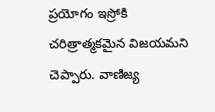ప్రయోగం ఇస్రోకి చరిత్రాత్మకమైన విజయమని చెప్పారు. వాణిజ్య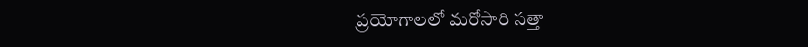ప్రయోగాలలో మరోసారి సత్తా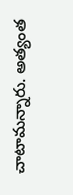చాటామన్నారు. అత్యంత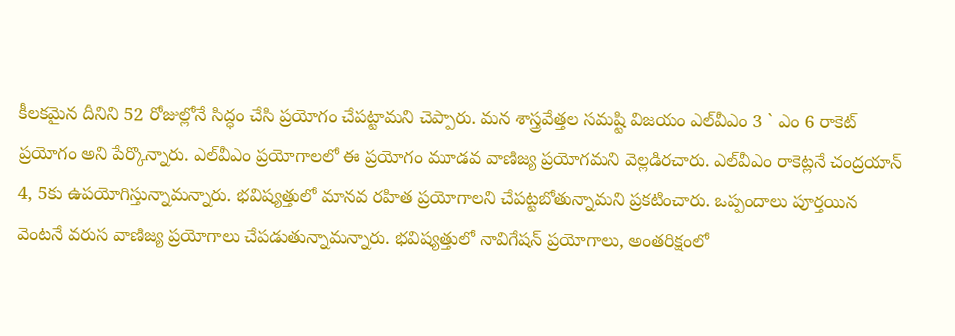కీలకమైన దీనిని 52 రోజుల్లోనే సిద్ధం చేసి ప్రయోగం చేపట్టామని చెప్పారు. మన శాస్త్రవేత్తల సమష్టి విజయం ఎల్‌వీఎం 3 ` ఎం 6 రాకెట్‌ ప్రయోగం అని పేర్కొన్నారు. ఎల్‌వీఎం ప్రయోగాలలో ఈ ప్రయోగం మూడవ వాణిజ్య ప్రయోగమని వెల్లడిరచారు. ఎల్‌వీఎం రాకెట్లనే చంద్రయాన్‌ 4, 5కు ఉపయోగిస్తున్నామన్నారు. భవిష్యత్తులో మానవ రహిత ప్రయోగాలని చేపట్టబోతున్నామని ప్రకటించారు. ఒప్పందాలు పూర్తయిన వెంటనే వరుస వాణిజ్య ప్రయోగాలు చేపడుతున్నామన్నారు. భవిష్యత్తులో నావిగేషన్‌ ప్రయోగాలు, అంతరిక్షంలో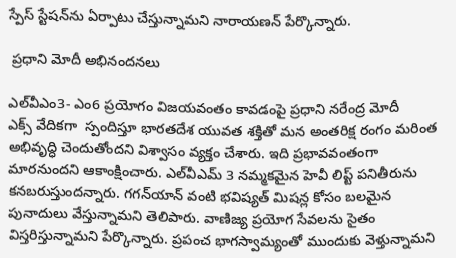స్పేస్‌ స్టేషన్‌ను ఏర్పాటు చేస్తున్నామని నారాయణన్‌ పేర్కొన్నారు.

 ప్రధాని మోదీ అభినందనలు

ఎల్‌వీఎం3- ఎం6 ప్రయోగం విజయవంతం కావడంపై ప్రధాని నరేంద్ర మోదీ ఎక్స్ ‌వేదికగా  స్పందిస్తూ భారతదేశ యువత శక్తితో మన అంతరిక్ష రంగం మరింత అభివృద్ధి చెందుతోందని విశ్వాసం వ్యక్తం చేశారు. ఇది ప్రభావవంతంగా మారనుందని ఆకాంక్షించారు. ఎల్‌వీఎమ్‌ 3 నమ్మకమైన హెవీ లిప్ట్ ‌పనితీరును కనబరుస్తుందన్నారు. గగన్‌యాన్‌ ‌వంటి భవిష్యత్‌ ‌మిషన్ల కోసం బలమైన పునాదులు వేస్తున్నామని తెలిపారు. వాణిజ్య ప్రయోగ సేవలను సైతం విస్తరిస్తున్నామని పేర్కొన్నారు. ప్రపంచ భాగస్వామ్యంతో ముందుకు వెళ్తున్నామని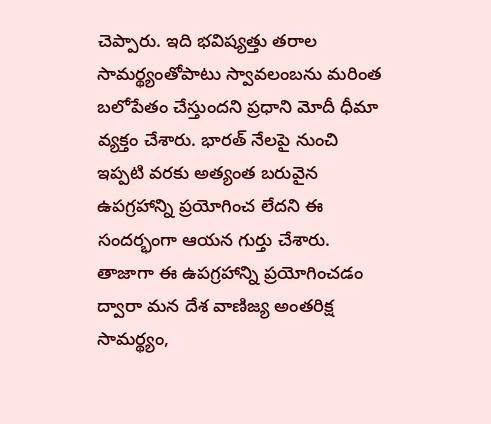చెప్పారు. ఇది భవిష్యత్తు తరాల సామర్థ్యంతోపాటు స్వావలంబను మరింత బలోపేతం చేస్తుందని ప్రధాని మోదీ ధీమా వ్యక్తం చేశారు. భారత్‌ ‌నేలపై నుంచి ఇప్పటి వరకు అత్యంత బరువైన ఉపగ్రహాన్ని ప్రయోగించ లేదని ఈ సందర్భంగా ఆయన గుర్తు చేశారు. తాజాగా ఈ ఉపగ్రహాన్ని ప్రయోగించడం ద్వారా మన దేశ వాణిజ్య అంతరిక్ష సామర్థ్యం,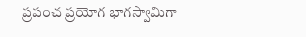ప్రపంచ ప్రయోగ భాగస్వామిగా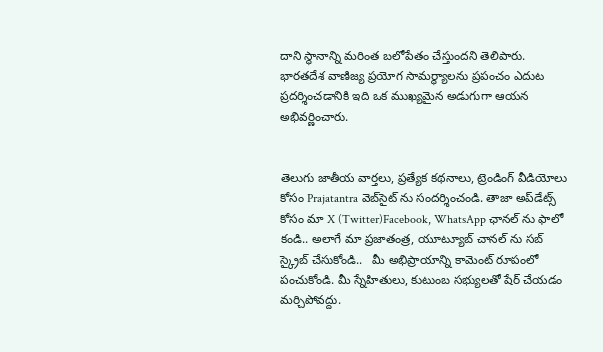దాని స్థానాన్ని మరింత బలోపేతం చేస్తుందని తెలిపారు. భారతదేశ వాణిజ్య ప్రయోగ సామర్థ్యాలను ప్రపంచం ఎదుట ప్రదర్శించడానికి ఇది ఒక ముఖ్యమైన అడుగుగా ఆయన అభివర్ణించారు.


తెలుగు జాతీయ వార్తలు, ప్రత్యేక కథనాలు, ట్రెండింగ్ వీడియోలు కోసం Prajatantra వెబ్‌సైట్ ను సందర్శించండి. తాజా అప్‌డేట్స్ కోసం మా X (Twitter)Facebook, WhatsApp ఛానల్ ను ఫాలో కండి.. అలాగే మా ప్రజాతంత్ర, యూట్యూబ్ చానల్ ను సబ్ స్క్రైబ్ చేసుకోండి..   మీ అభిప్రాయాన్ని కామెంట్ రూపంలో పంచుకోండి. మీ స్నేహితులు, కుటుంబ సభ్యులతో షేర్ చేయడం మర్చిపోవద్దు.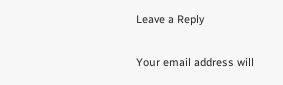Leave a Reply

Your email address will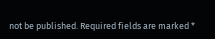not be published. Required fields are marked *